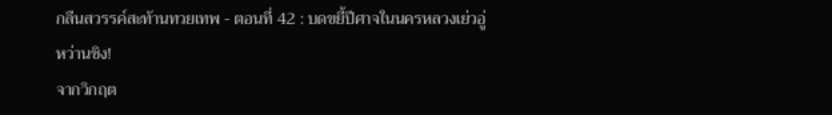กลืนสวรรค์สะท้านทวยเทพ - ตอนที่ 42 : บดขยี้ปีศาจในนครหลวงเย่วอู่
หว่านชิง!
จากวิกฤต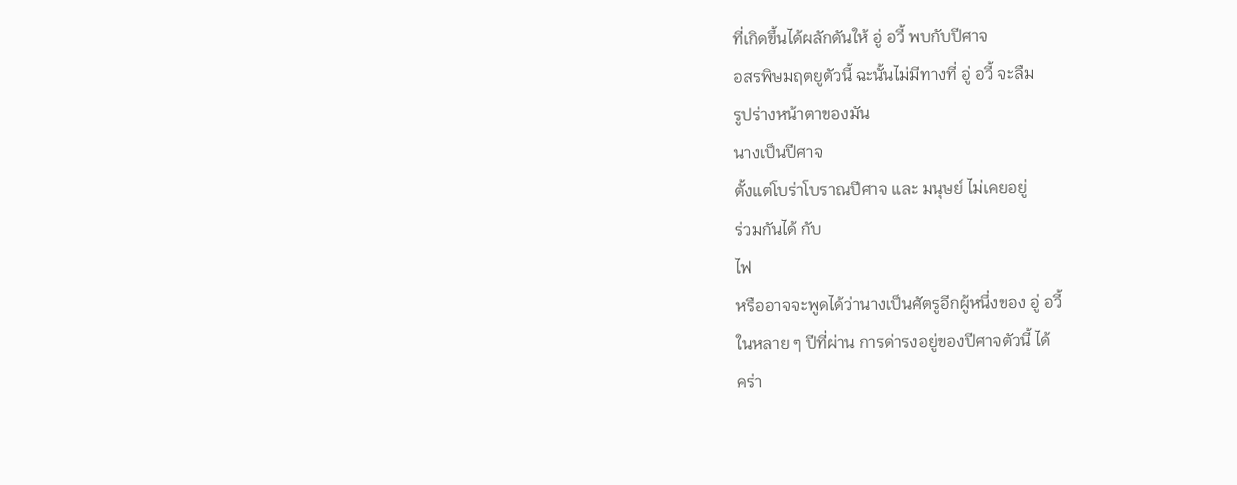ที่เกิดขึ้นได้ผลักดันให้ อู่ อวี้ พบกับปีศาจ
อสรพิษมฤตยูตัวนี้ ฉะนั้นไม่มีทางที่ อู่ อวี้ จะลืม
รูปร่างหน้าตาของมัน
นางเป็นปีศาจ
ตั้งแต่โบร่าโบราณปีศาจ และ มนุษย์ ไม่เคยอยู่
ร่วมกันได้ กับ
ไฟ
หรืออาจจะพูดได้ว่านางเป็นศัตรูอีกผู้หนึ่งของ อู่ อวี้
ในหลาย ๆ ปีที่ผ่าน การด่ารงอยู่ของปีศาจตัวนี้ ได้
คร่า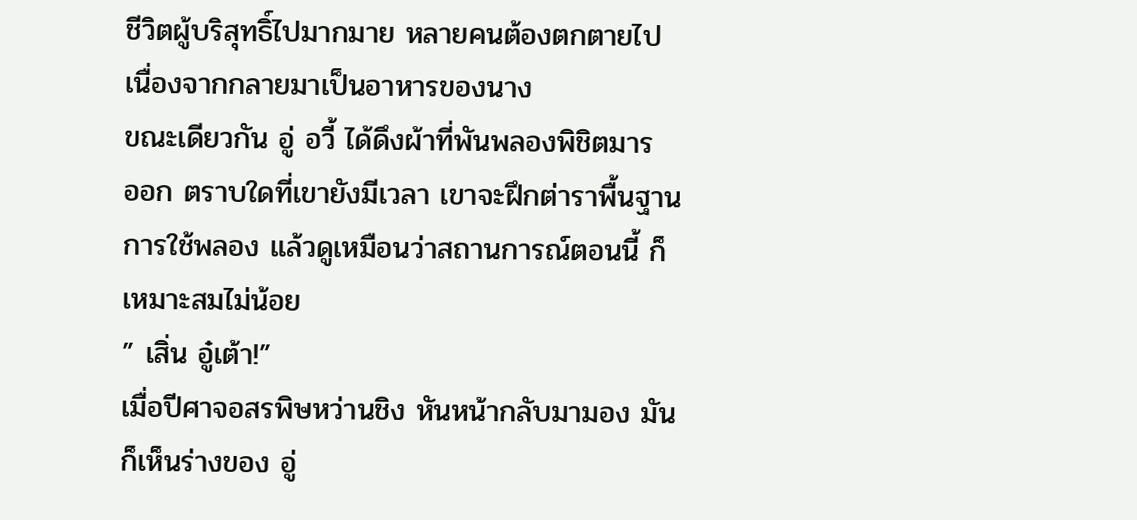ชีวิตผู้บริสุทธิ์ไปมากมาย หลายคนต้องตกตายไป
เนื่องจากกลายมาเป็นอาหารของนาง
ขณะเดียวกัน อู่ อวี้ ได้ดึงผ้าที่พันพลองพิชิตมาร
ออก ตราบใดที่เขายังมีเวลา เขาจะฝึกต่าราพื้นฐาน
การใช้พลอง แล้วดูเหมือนว่าสถานการณ์ตอนนี้ ก็
เหมาะสมไม่น้อย
” เสิ่น อู๋เต้า!”
เมื่อปีศาจอสรพิษหว่านชิง หันหน้ากลับมามอง มัน
ก็เห็นร่างของ อู่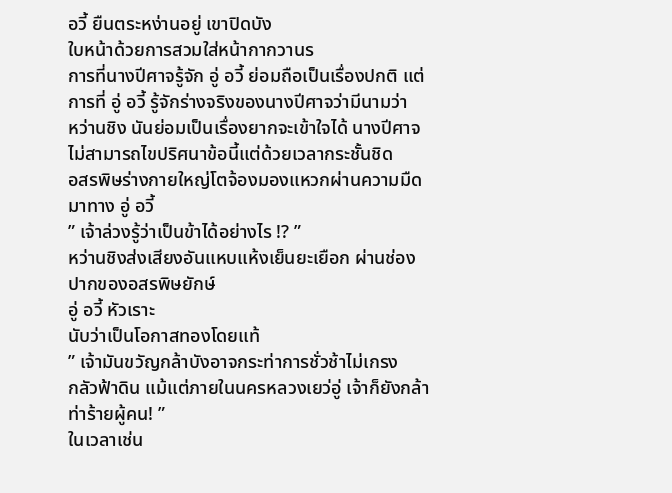อวี้ ยืนตระหง่านอยู่ เขาปิดบัง
ใบหน้าด้วยการสวมใส่หน้ากากวานร
การที่นางปีศาจรู้จัก อู่ อวี้ ย่อมถือเป็นเรื่องปกติ แต่
การที่ อู่ อวี้ รู้จักร่างจริงของนางปีศาจว่ามีนามว่า
หว่านชิง นันย่อมเป็นเรื่องยากจะเข้าใจได้ นางปีศาจ
ไม่สามารถไขปริศนาข้อนี้แต่ด้วยเวลากระชั้นชิด
อสรพิษร่างกายใหญ่โตจ้องมองแหวกผ่านความมืด
มาทาง อู่ อวี้
” เจ้าล่วงรู้ว่าเป็นข้าได้อย่างไร !? ”
หว่านชิงส่งเสียงอันแหบแห้งเย็นยะเยือก ผ่านช่อง
ปากของอสรพิษยักษ์
อู่ อวี้ หัวเราะ
นับว่าเป็นโอกาสทองโดยแท้
” เจ้ามันขวัญกล้าบังอาจกระท่าการชั่วช้าไม่เกรง
กลัวฟ้าดิน แม้แต่ภายในนครหลวงเยว่อู่ เจ้าก็ยังกล้า
ท่าร้ายผู้คน! ”
ในเวลาเช่น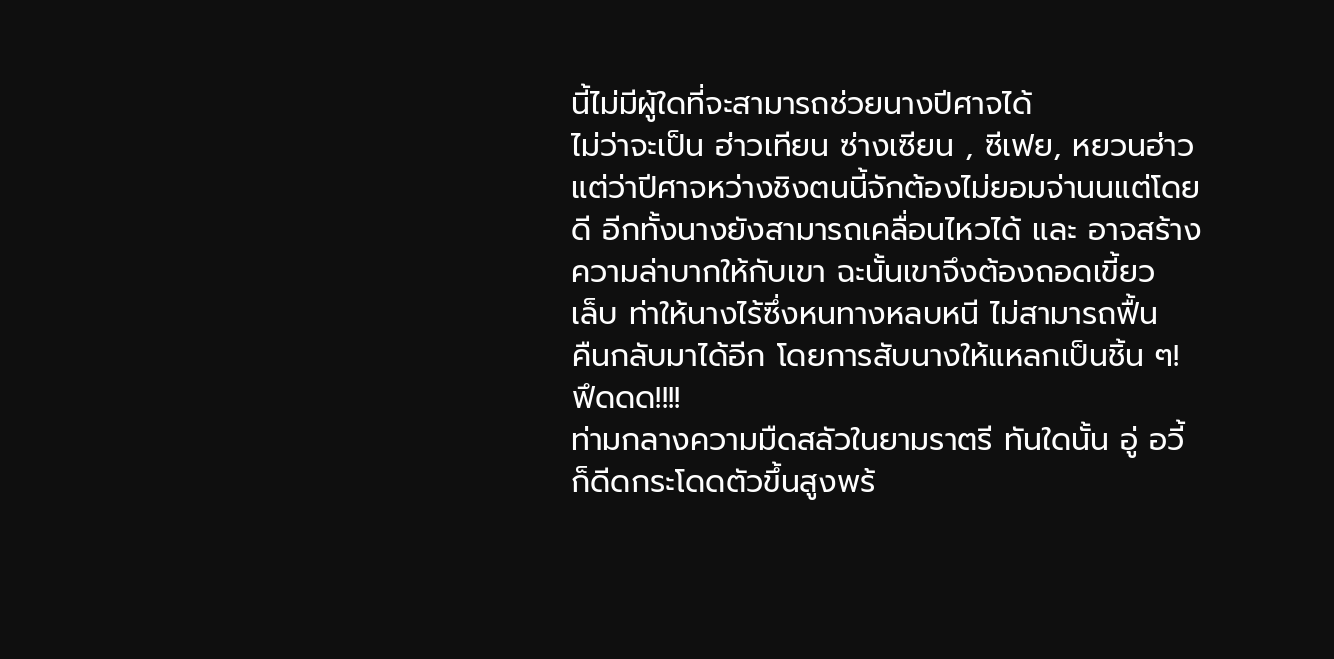นี้ไม่มีผู้ใดที่จะสามารถช่วยนางปีศาจได้
ไม่ว่าจะเป็น ฮ่าวเทียน ซ่างเซียน , ซีเฟย, หยวนฮ่าว
แต่ว่าปีศาจหว่างชิงตนนี้จักต้องไม่ยอมจ่านนแต่โดย
ดี อีกทั้งนางยังสามารถเคลื่อนไหวได้ และ อาจสร้าง
ความล่าบากให้กับเขา ฉะนั้นเขาจึงต้องถอดเขี้ยว
เล็บ ท่าให้นางไร้ซึ่งหนทางหลบหนี ไม่สามารถฟื้น
คืนกลับมาได้อีก โดยการสับนางให้แหลกเป็นชิ้น ๆ!
ฟึดดด!!!!
ท่ามกลางความมืดสลัวในยามราตรี ทันใดนั้น อู่ อวี้
ก็ดีดกระโดดตัวขึ้นสูงพร้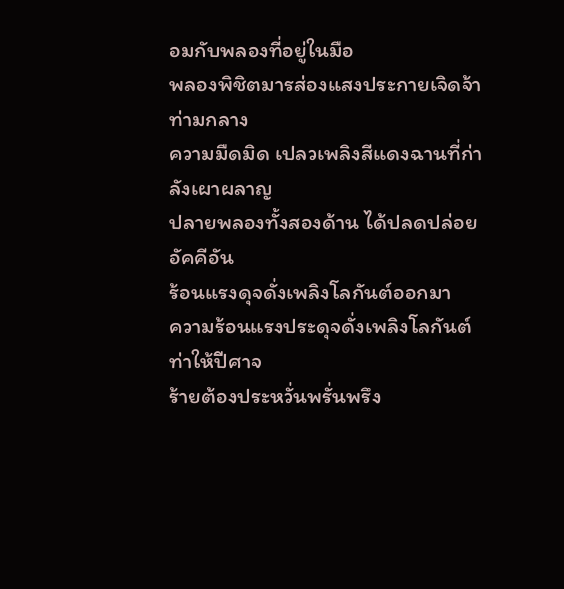อมกับพลองที่อยู่ในมือ
พลองพิชิตมารส่องแสงประกายเจิดจ้าท่ามกลาง
ความมืดมิด เปลวเพลิงสีแดงฉานที่ก่าลังเผาผลาญ
ปลายพลองทั้งสองด้าน ได้ปลดปล่อยอัคคีอัน
ร้อนแรงดุจดั่งเพลิงโลกันต์ออกมา
ความร้อนแรงประดุจดั่งเพลิงโลกันต์ ท่าให้ปีศาจ
ร้ายต้องประหวั่นพรั่นพรึง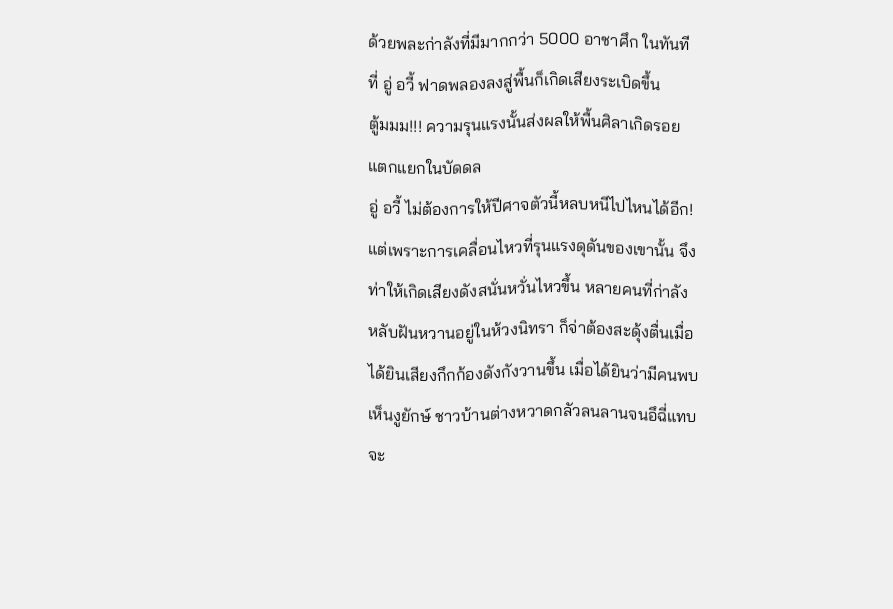ด้วยพละก่าลังที่มีมากกว่า 5000 อาชาศึก ในทันที
ที่ อู่ อวี้ ฟาดพลองลงสู่พื้นก็เกิดเสียงระเบิดขึ้น
ตู้มมม!!! ความรุนแรงนั้นส่งผลให้พื้นศิลาเกิดรอย
แตกแยกในบัดดล
อู่ อวี้ ไม่ต้องการให้ปีศาจตัวนี้หลบหนีไปไหนได้อีก!
แต่เพราะการเคลื่อนไหวที่รุนแรงดุดันของเขานั้น จึง
ท่าให้เกิดเสียงดังสนั่นหวั่นไหวขึ้น หลายคนที่ก่าลัง
หลับฝันหวานอยู่ในห้วงนิทรา ก็จ่าต้องสะดุ้งตื่นเมื่อ
ได้ยินเสียงกึกก้องดังกังวานขึ้น เมื่อได้ยินว่ามีคนพบ
เห็นงูยักษ์ ชาวบ้านต่างหวาดกลัวลนลานจนอึฉี่แทบ
จะ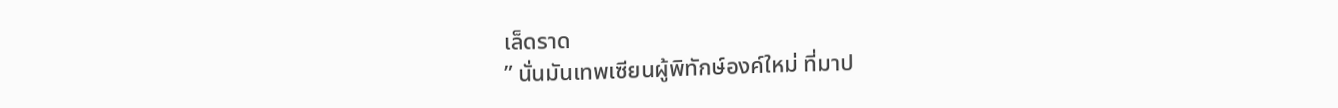เล็ดราด
” นั่นมันเทพเซียนผู้พิทักษ์องค์ใหม่ ที่มาป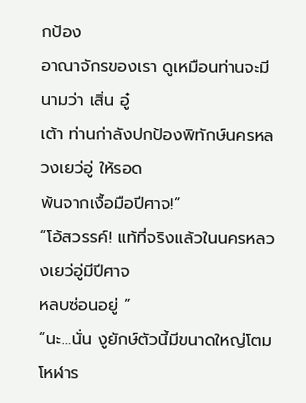กป้อง
อาณาจักรของเรา ดูเหมือนท่านจะมีนามว่า เสิ่น อู๋
เต้า ท่านก่าลังปกป้องพิทักษ์นครหลวงเยว่อู่ ให้รอด
พ้นจากเงื้อมือปีศาจ!”
“โอ้สวรรค์! แท้ที่จริงแล้วในนครหลวงเยว่อู่มีปีศาจ
หลบซ่อนอยู่ ”
“นะ…นั่น งูยักษ์ตัวนี้มีขนาดใหญ่โตมโหฬาร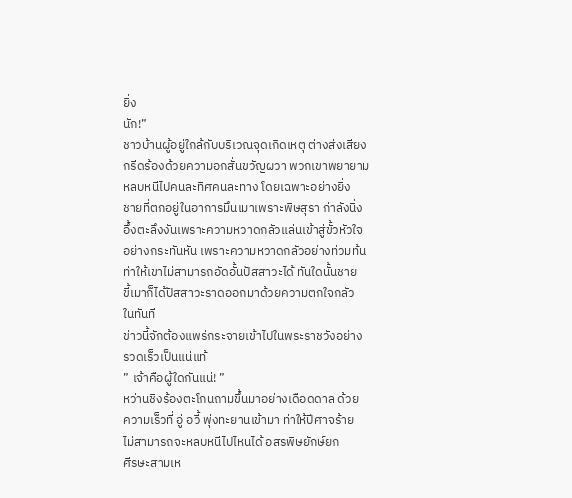ยิ่ง
นัก!”
ชาวบ้านผู้อยู่ใกล้กับบริเวณจุดเกิดเหตุ ต่างส่งเสียง
กรีดร้องด้วยความอกสั่นขวัญผวา พวกเขาพยายาม
หลบหนีไปคนละทิศคนละทาง โดยเฉพาะอย่างยิ่ง
ชายที่ตกอยู่ในอาการมึนเมาเพราะพิษสุรา ก่าลังนิ่ง
อึ้งตะลึงงันเพราะความหวาดกลัวแล่นเข้าสู่ขั้วหัวใจ
อย่างกระทันหัน เพราะความหวาดกลัวอย่างท่วมท้น
ท่าให้เขาไม่สามารถอัดอั้นปัสสาวะได้ ทันใดนั้นชาย
ขี้เมาก็ได้ปัสสาวะราดออกมาด้วยความตกใจกลัว
ในทันที
ข่าวนี้จักต้องแพร่กระจายเข้าไปในพระราชวังอย่าง
รวดเร็วเป็นแน่แท้
” เจ้าคือผู้ใดกันแน่! ”
หว่านชิงร้องตะโกนถามขึ้นมาอย่างเดือดดาล ด้วย
ความเร็วที่ อู่ อวี้ พุ่งทะยานเข้ามา ท่าให้ปีศาจร้าย
ไม่สามารถจะหลบหนีไปไหนได้ อสรพิษยักษ์ยก
ศีรษะสามเห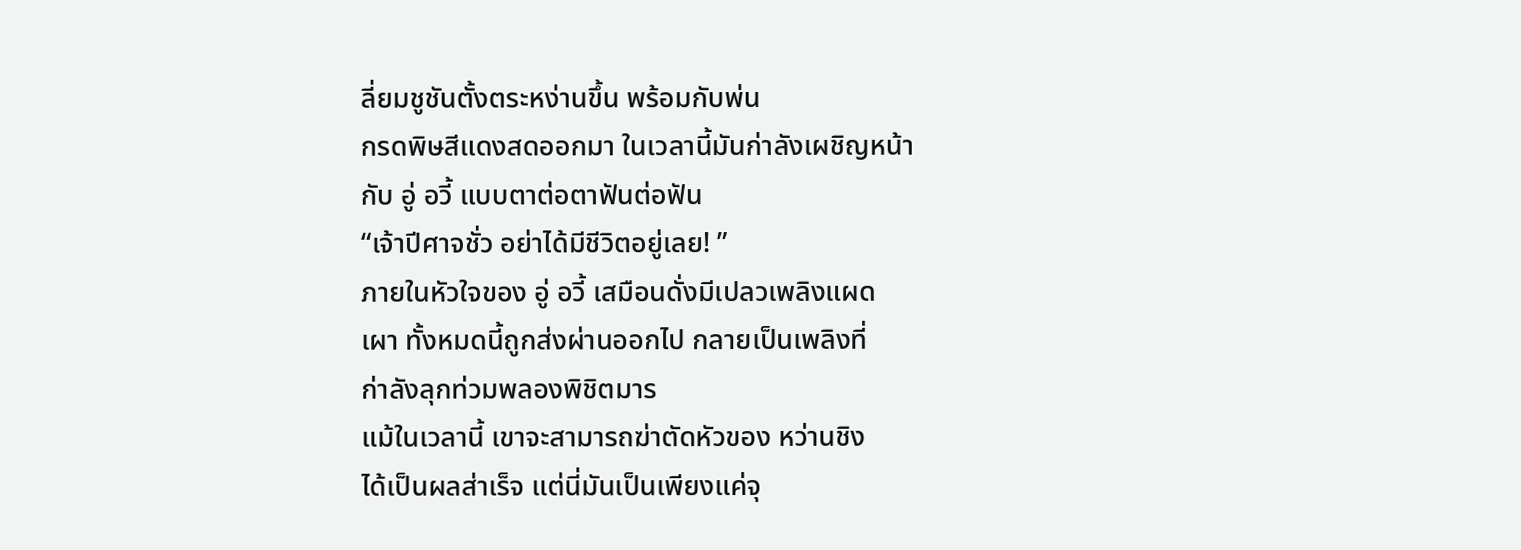ลี่ยมชูชันตั้งตระหง่านขึ้น พร้อมกับพ่น
กรดพิษสีแดงสดออกมา ในเวลานี้มันก่าลังเผชิญหน้า
กับ อู่ อวี้ แบบตาต่อตาฟันต่อฟัน
“เจ้าปีศาจชั่ว อย่าได้มีชีวิตอยู่เลย! ”
ภายในหัวใจของ อู่ อวี้ เสมือนดั่งมีเปลวเพลิงแผด
เผา ทั้งหมดนี้ถูกส่งผ่านออกไป กลายเป็นเพลิงที่
ก่าลังลุกท่วมพลองพิชิตมาร
แม้ในเวลานี้ เขาจะสามารถฆ่าตัดหัวของ หว่านชิง
ได้เป็นผลส่าเร็จ แต่นี่มันเป็นเพียงแค่จุ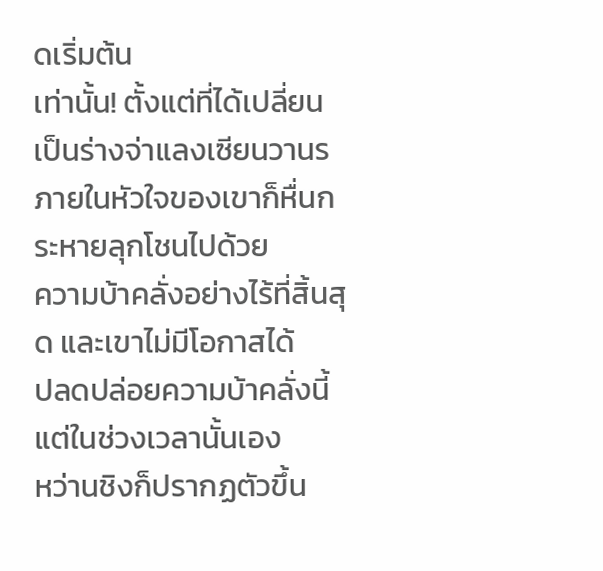ดเริ่มต้น
เท่านั้น! ตั้งแต่ที่ได้เปลี่ยนเป็นร่างจ่าแลงเซียนวานร
ภายในหัวใจของเขาก็หื่นกระหายลุกโชนไปด้วย
ความบ้าคลั่งอย่างไร้ที่สิ้นสุด และเขาไม่มีโอกาสได้
ปลดปล่อยความบ้าคลั่งนี้ แต่ในช่วงเวลานั้นเอง
หว่านชิงก็ปรากฏตัวขึ้น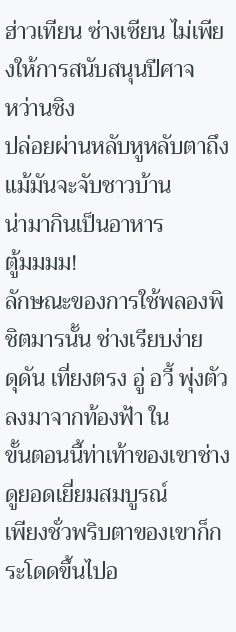ฮ่าวเทียน ซ่างเซียน ไม่เพียงให้การสนับสนุนปีศาจ
หว่านชิง
ปล่อยผ่านหลับหูหลับตาถึงแม้มันจะจับชาวบ้าน
น่ามากินเป็นอาหาร
ตู้มมมม!
ลักษณะของการใช้พลองพิชิตมารนั้น ช่างเรียบง่าย
ดุดัน เที่ยงตรง อู่ อวี้ พุ่งตัวลงมาจากท้องฟ้า ใน
ขั้นตอนนี้ท่าเท้าของเขาช่างดูยอดเยี่ยมสมบูรณ์
เพียงชั่วพริบตาของเขาก็กระโดดขึ้นไปอ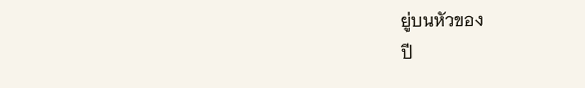ยู่บนหัวของ
ปี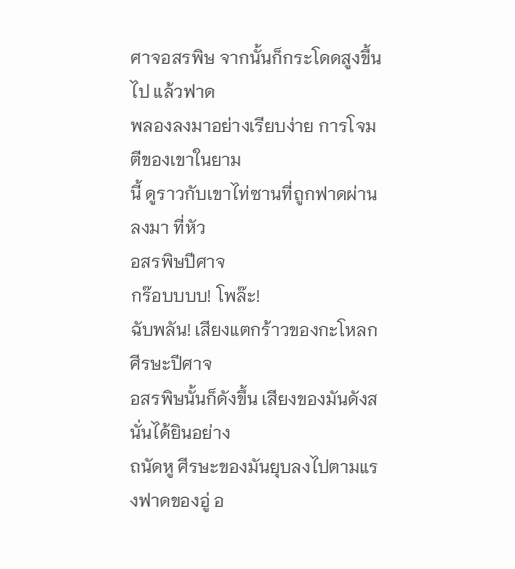ศาจอสรพิษ จากนั้นก็กระโดดสูงขึ้นไป แล้วฟาด
พลองลงมาอย่างเรียบง่าย การโจมตีของเขาในยาม
นี้ ดูราวกับเขาไท่ซานที่ถูกฟาดผ่านลงมา ที่หัว
อสรพิษปีศาจ
กร๊อบบบบ! โพล๊ะ!
ฉับพลัน! เสียงแตกร้าวของกะโหลกศีรษะปีศาจ
อสรพิษนั้นก็ดังขึ้น เสียงของมันดังสนั่นได้ยินอย่าง
ถนัดหู ศีรษะของมันยุบลงไปตามแรงฟาดของอู่ อ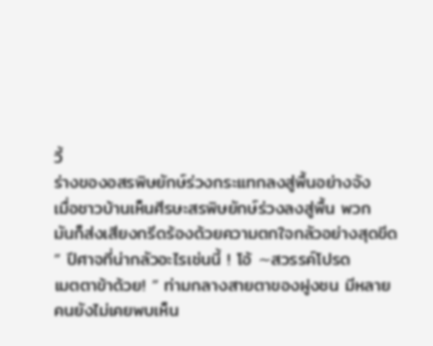วี้
ร่างของอสรพิษยักษ์ร่วงกระแทกลงสู่พื้นอย่างจัง
เมื่อชาวบ้านเห็นศีรษะสรพิษยักษ์ร่วงลงสู่พื้น พวก
มันก็ส่งเสียงกรีดร้องด้วยความตกใจกลัวอย่างสุดขีด
” ปีศาจที่น่ากลัวอะไรเช่นนี้ ! โอ้ ∼สวรรค์โปรด
เมตตาข้าด้วย! ” ท่ามกลางสายตาของฝูงชน มีหลาย
คนยังไม่เคยพบเห็น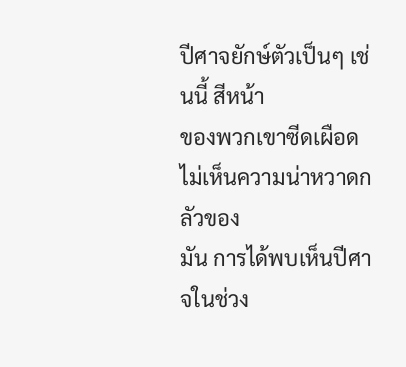ปีศาจยักษ์ตัวเป็นๆ เช่นนี้ สีหน้า
ของพวกเขาซีดเผือดไม่เห็นความน่าหวาดกลัวของ
มัน การได้พบเห็นปีศาจในช่วง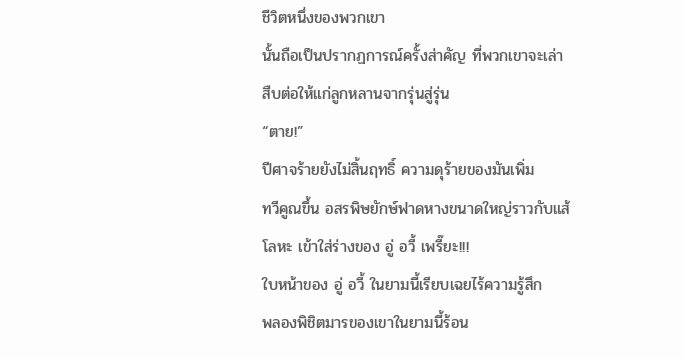ชีวิตหนึ่งของพวกเขา
นั้นถือเป็นปรากฏการณ์ครั้งส่าคัญ ที่พวกเขาจะเล่า
สืบต่อให้แก่ลูกหลานจากรุ่นสู่รุ่น
“ตาย!”
ปีศาจร้ายยังไม่สิ้นฤทธิ์ ความดุร้ายของมันเพิ่ม
ทวีคูณขึ้น อสรพิษยักษ์ฟาดหางขนาดใหญ่ราวกับแส้
โลหะ เข้าใส่ร่างของ อู่ อวี้ เพรี๊ยะ!!!
ใบหน้าของ อู่ อวี้ ในยามนี้เรียบเฉยไร้ความรู้สึก
พลองพิชิตมารของเขาในยามนี้ร้อน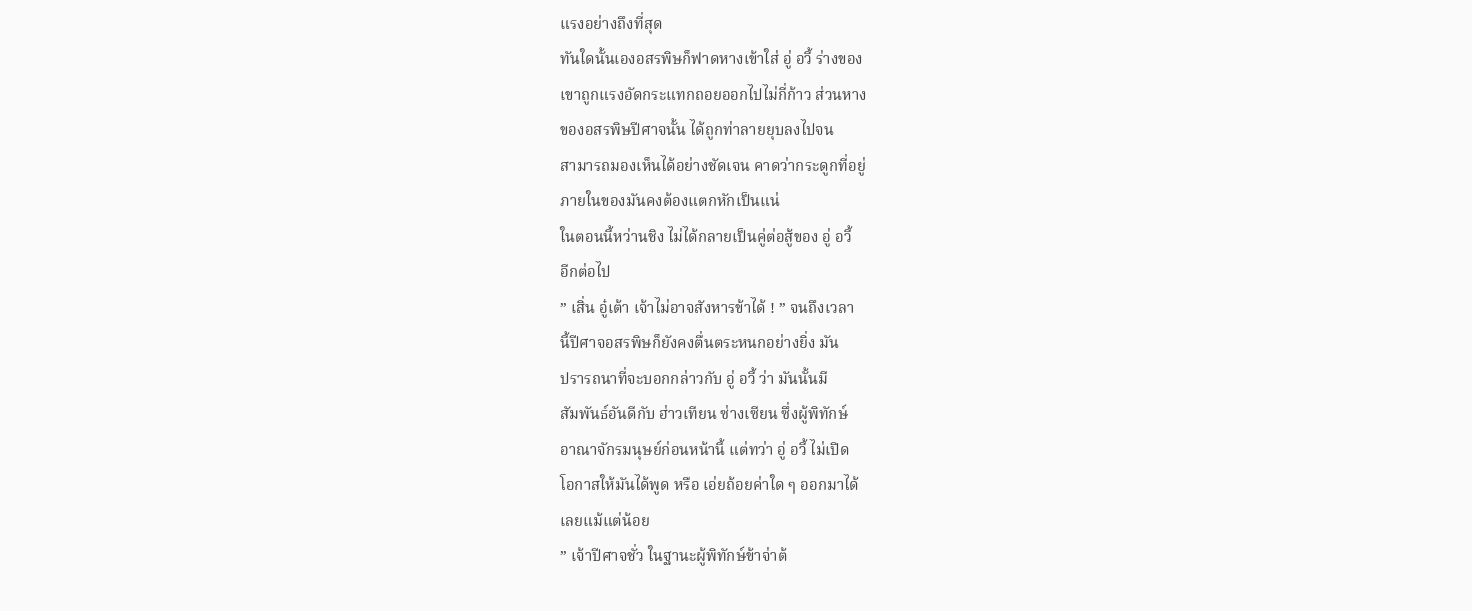แรงอย่างถึงที่สุด
ทันใดนั้นเองอสรพิษก็ฟาดหางเข้าใส่ อู่ อวี้ ร่างของ
เขาถูกแรงอัดกระแทกถอยออกไปไม่กี่ก้าว ส่วนหาง
ของอสรพิษปีศาจนั้น ได้ถูกท่าลายยุบลงไปจน
สามารถมองเห็นได้อย่างชัดเจน คาดว่ากระดูกที่อยู่
ภายในของมันคงต้องแตกหักเป็นแน่
ในตอนนี้หว่านชิง ไม่ได้กลายเป็นคู่ต่อสู้ของ อู่ อวี้
อีกต่อไป
” เสิ่น อู๋เต้า เจ้าไม่อาจสังหารข้าได้ ! ” จนถึงเวลา
นี้ปีศาจอสรพิษก็ยังคงตื่นตระหนกอย่างยิ่ง มัน
ปรารถนาที่จะบอกกล่าวกับ อู่ อวี้ ว่า มันนั้นมี
สัมพันธ์อันดีกับ ฮ่าวเทียน ซ่างเซียน ซึ่งผู้พิทักษ์
อาณาจักรมนุษย์ก่อนหน้านี้ แต่ทว่า อู่ อวี้ ไม่เปิด
โอกาสให้มันได้พูด หรือ เอ่ยถ้อยค่าใด ๆ ออกมาได้
เลยแม้แต่น้อย
” เจ้าปีศาจชั่ว ในฐานะผู้พิทักษ์ข้าจ่าต้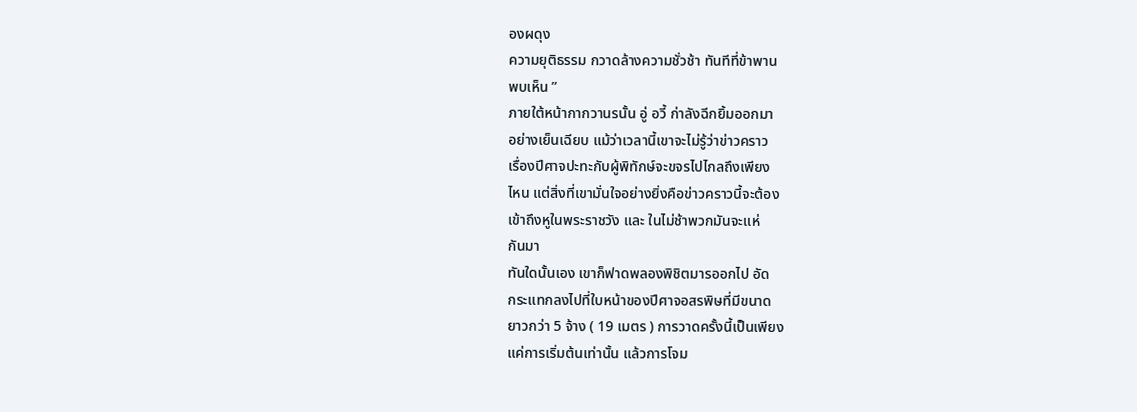องผดุง
ความยุติธรรม กวาดล้างความชั่วช้า ทันทีที่ข้าพาน
พบเห็น ”
ภายใต้หน้ากากวานรนั้น อู่ อวี้ ก่าลังฉีกยิ้มออกมา
อย่างเย็นเฉียบ แม้ว่าเวลานี้เขาจะไม่รู้ว่าข่าวคราว
เรื่องปีศาจปะทะกับผู้พิทักษ์จะขจรไปไกลถึงเพียง
ไหน แต่สิ่งที่เขามั่นใจอย่างยิ่งคือข่าวคราวนี้จะต้อง
เข้าถึงหูในพระราชวัง และ ในไม่ช้าพวกมันจะแห่
กันมา
ทันใดนั้นเอง เขาก็ฟาดพลองพิชิตมารออกไป อัด
กระแทกลงไปที่ใบหน้าของปีศาจอสรพิษที่มีขนาด
ยาวกว่า 5 จ้าง ( 19 เมตร ) การวาดครั้งนี้เป็นเพียง
แค่การเริ่มต้นเท่านั้น แล้วการโจม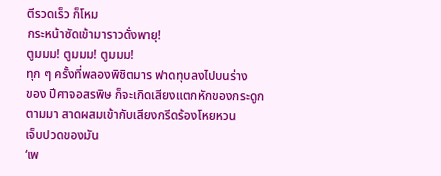ตีรวดเร็ว ก็โหม
กระหน้าซัดเข้ามาราวดั่งพายุ!
ตูมมม! ตูมมม! ตูมมม!
ทุก ๆ ครั้งที่พลองพิชิตมาร ฟาดทุบลงไปบนร่าง
ของ ปีศาจอสรพิษ ก็จะเกิดเสียงแตกหักของกระดูก
ตามมา สาดผสมเข้ากับเสียงกรีดร้องโหยหวน
เจ็บปวดของมัน
‘เพ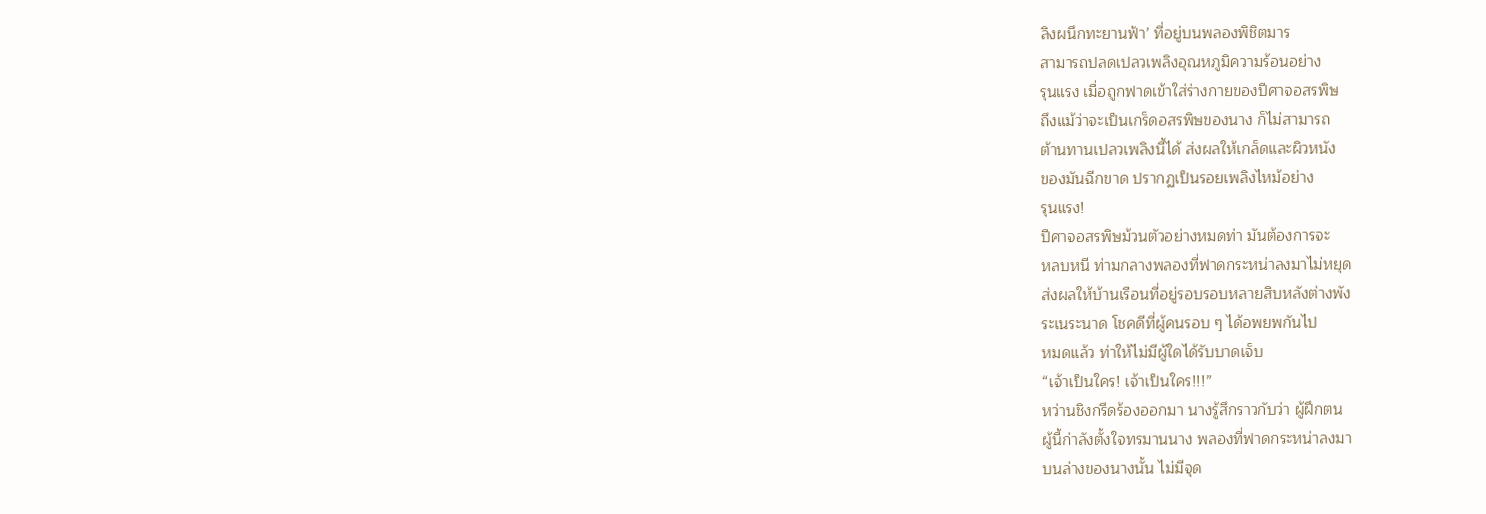ลิงผนึกทะยานฟ้า’ ที่อยู่บนพลองพิชิตมาร
สามารถปลดเปลวเพลิงอุณหภูมิความร้อนอย่าง
รุนแรง เมื่อถูกฟาดเข้าใส่ร่างกายของปีศาจอสรพิษ
ถึงแม้ว่าจะเป็นเกร็ดอสรพิษของนาง ก็ไม่สามารถ
ต้านทานเปลวเพลิงนี้ได้ ส่งผลให้เกล็ดและผิวหนัง
ของมันฉีกขาด ปรากฏเป็นรอยเพลิงไหม้อย่าง
รุนแรง!
ปีศาจอสรพิษม้วนตัวอย่างหมดท่า มันต้องการจะ
หลบหนี ท่ามกลางพลองที่ฟาดกระหน่าลงมาไม่หยุด
ส่งผลให้บ้านเรือนที่อยู่รอบรอบหลายสิบหลังต่างพัง
ระเนระนาด โชคดีที่ผู้คนรอบ ๆ ได้อพยพกันไป
หมดแล้ว ท่าให้ไม่มีผู้ใดได้รับบาดเจ็บ
“เจ้าเป็นใคร! เจ้าเป็นใคร!!!”
หว่านชิงกรีดร้องออกมา นางรู้สึกราวกับว่า ผู้ฝึกตน
ผู้นี้ก่าลังตั้งใจทรมานนาง พลองที่ฟาดกระหน่าลงมา
บนล่างของนางนั้น ไม่มีจุด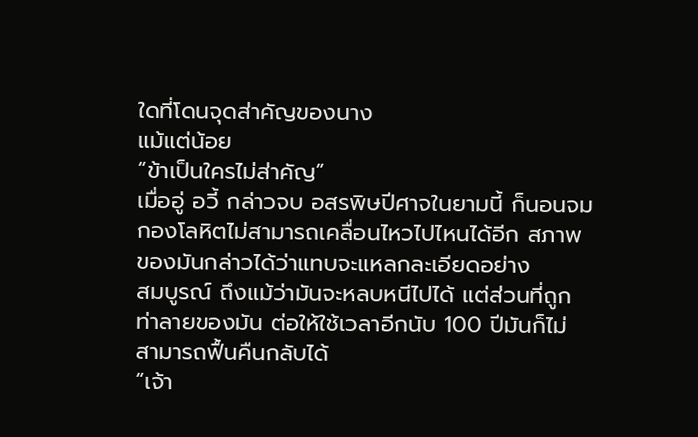ใดที่โดนจุดส่าคัญของนาง
แม้แต่น้อย
“ข้าเป็นใครไม่ส่าคัญ”
เมื่ออู่ อวี้ กล่าวจบ อสรพิษปีศาจในยามนี้ ก็นอนจม
กองโลหิตไม่สามารถเคลื่อนไหวไปไหนได้อีก สภาพ
ของมันกล่าวได้ว่าแทบจะแหลกละเอียดอย่าง
สมบูรณ์ ถึงแม้ว่ามันจะหลบหนีไปได้ แต่ส่วนที่ถูก
ท่าลายของมัน ต่อให้ใช้เวลาอีกนับ 100 ปีมันก็ไม่
สามารถฟื้นคืนกลับได้
“เจ้า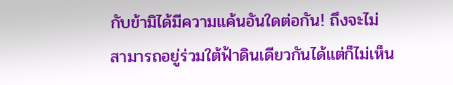กับข้ามิได้มีความแค้นอันใดต่อกัน! ถึงจะไม่
สามารถอยู่ร่วมใต้ฟ้าดินเดียวกันได้แต่ก็ไม่เห็น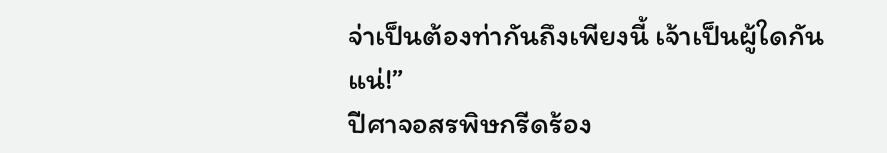จ่าเป็นต้องท่ากันถึงเพียงนี้ เจ้าเป็นผู้ใดกันแน่!”
ปีศาจอสรพิษกรีดร้อง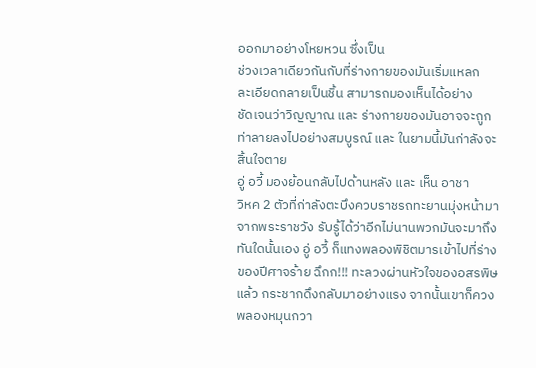ออกมาอย่างโหยหวน ซึ่งเป็น
ช่วงเวลาเดียวกันกับที่ร่างกายของมันเริ่มแหลก
ละเอียดกลายเป็นชิ้น สามารถมองเห็นได้อย่าง
ชัดเจนว่าวิญญาณ และ ร่างกายของมันอาจจะถูก
ท่าลายลงไปอย่างสมบูรณ์ และ ในยามนี้มันก่าลังจะ
สิ้นใจตาย
อู่ อวี้ มองย้อนกลับไปด้านหลัง และ เห็น อาชา
วิหค 2 ตัวที่ก่าลังตะบึงควบราชรถทะยานมุ่งหน้ามา
จากพระราชวัง รับรู้ได้ว่าอีกไม่นานพวกมันจะมาถึง
ทันใดนั้นเอง อู่ อวี้ ก็แทงพลองพิชิตมารเข้าไปที่ร่าง
ของปีศาจร้าย ฉึกก!!! ทะลวงผ่านหัวใจของอสรพิษ
แล้ว กระชากดึงกลับมาอย่างแรง จากนั้นเขาก็ควง
พลองหมุนกวา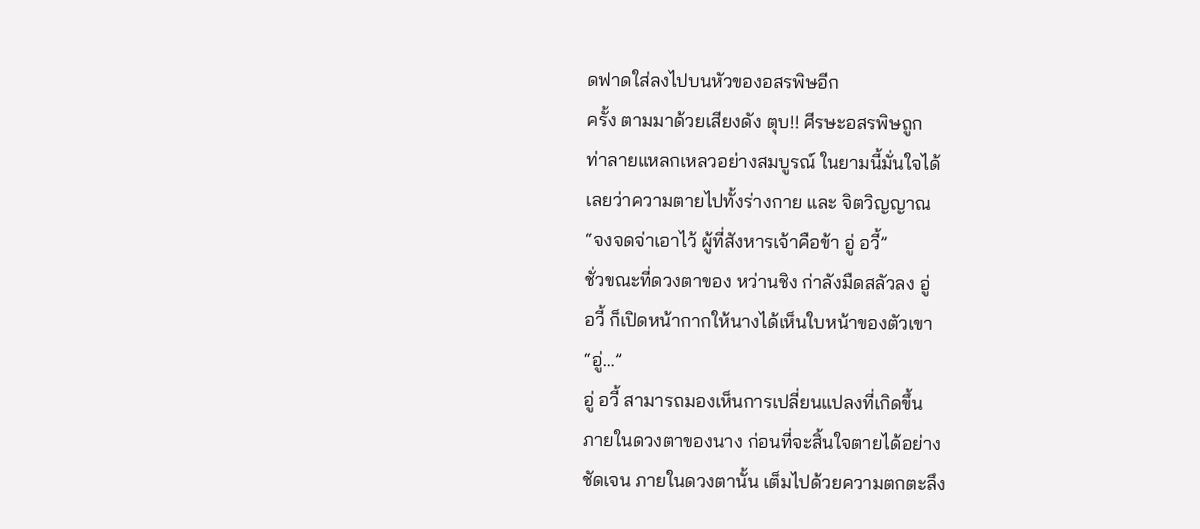ดฟาดใส่ลงไปบนหัวของอสรพิษอีก
ครั้ง ตามมาด้วยเสียงดัง ตุบ!! ศีรษะอสรพิษถูก
ท่าลายแหลกเหลวอย่างสมบูรณ์ ในยามนี้มั่นใจได้
เลยว่าความตายไปทั้งร่างกาย และ จิตวิญญาณ
“จงจดจ่าเอาไว้ ผู้ที่สังหารเจ้าคือข้า อู่ อวี้”
ชั่วขณะที่ดวงตาของ หว่านชิง ก่าลังมืดสลัวลง อู่
อวี้ ก็เปิดหน้ากากให้นางได้เห็นใบหน้าของตัวเขา
“อู่…”
อู่ อวี้ สามารถมองเห็นการเปลี่ยนแปลงที่เกิดขึ้น
ภายในดวงตาของนาง ก่อนที่จะสิ้นใจตายได้อย่าง
ชัดเจน ภายในดวงตานั้น เต็มไปด้วยความตกตะลึง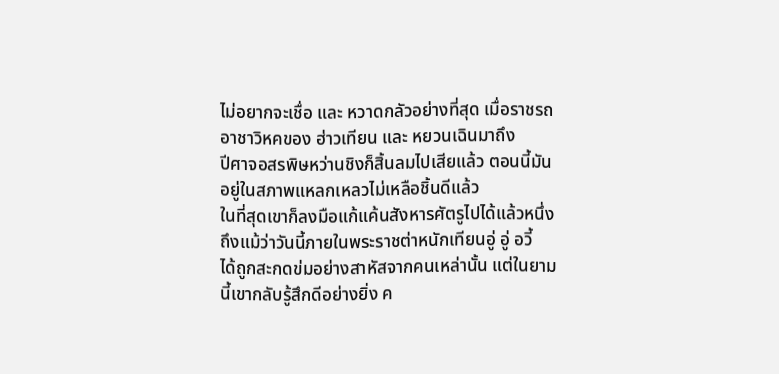ไม่อยากจะเชื่อ และ หวาดกลัวอย่างที่สุด เมื่อราชรถ
อาชาวิหคของ ฮ่าวเทียน และ หยวนเฉินมาถึง
ปีศาจอสรพิษหว่านชิงก็สิ้นลมไปเสียแล้ว ตอนนี้มัน
อยู่ในสภาพแหลกเหลวไม่เหลือชิ้นดีแล้ว
ในที่สุดเขาก็ลงมือแก้แค้นสังหารศัตรูไปได้แล้วหนึ่ง
ถึงแม้ว่าวันนี้ภายในพระราชต่าหนักเทียนอู่ อู่ อวี้
ได้ถูกสะกดข่มอย่างสาหัสจากคนเหล่านั้น แต่ในยาม
นี้เขากลับรู้สึกดีอย่างยิ่ง ค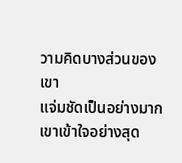วามคิดบางส่วนของเขา
แจ่มชัดเป็นอย่างมาก
เขาเข้าใจอย่างสุด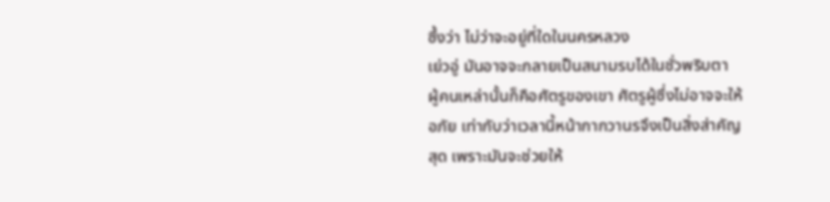ซึ้งว่า ไม่ว่าจะอยู่ที่ใดในนครหลวง
เย่วอู่ มันอาจจะกลายเป็นสนามรบได้ในชั่วพริบตา
ผู้คนเหล่านั้นก็คือศัตรูของเขา ศัตรูผู้ซึ่งไม่อาจจะให้
อภัย เท่ากับว่าเวลานี้หน้ากากวานรจึงเป็นสิ่งส่าคัญ
สุด เพราะมันจะช่วยให้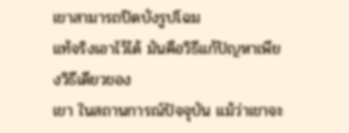เขาสามารถปิดบังรูปโฉม
แท้จริงเอาไว้ได้ มันคือวิธีแก้ปัญหาเพียงวิธีเดียวของ
เขา ในสถานการณ์ปัจจุบัน แม้ว่าเขาจะ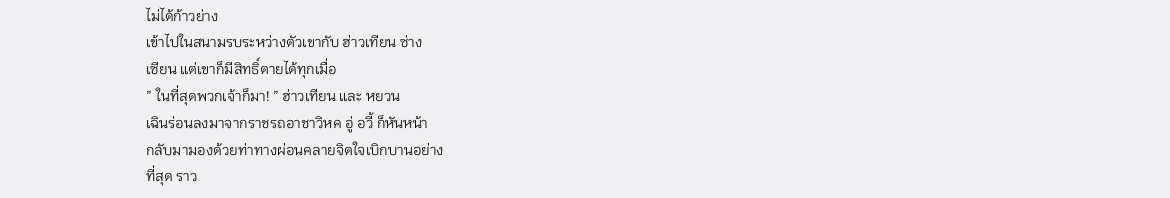ไม่ได้ก้าวย่าง
เข้าไปในสนามรบระหว่างตัวเขากับ ฮ่าวเทียน ซ่าง
เซียน แต่เขาก็มีสิทธิ์ตายได้ทุกเมื่อ
” ในที่สุดพวกเจ้าก็มา! ” ฮ่าวเทียน และ หยวน
เฉินร่อนลงมาจากราชรถอาชาวิหค อู่ อวี้ ก็หันหน้า
กลับมามองด้วยท่าทางผ่อนคลายจิตใจเบิกบานอย่าง
ที่สุด ราว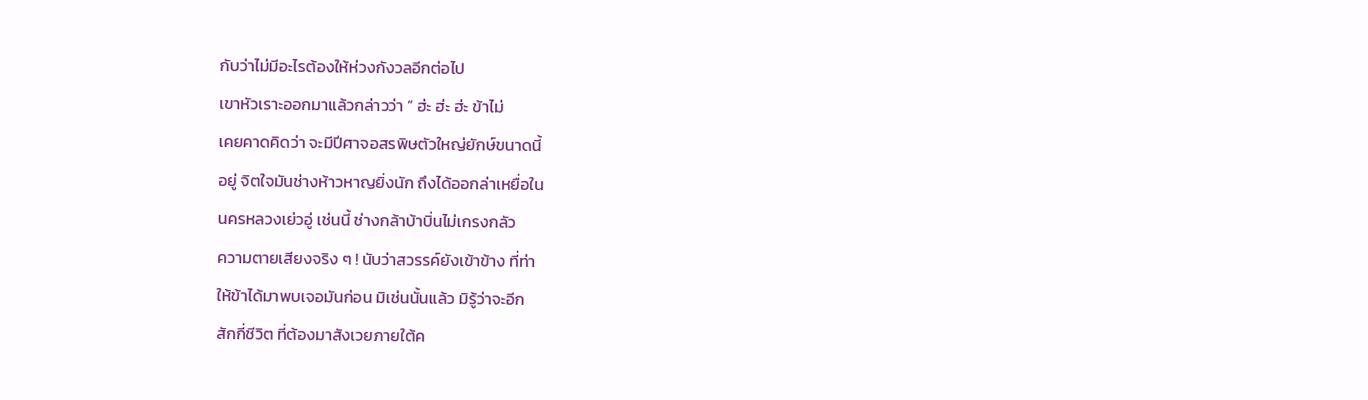กับว่าไม่มีอะไรต้องให้ห่วงกังวลอีกต่อไป
เขาหัวเราะออกมาแล้วกล่าวว่า ” ฮ่ะ ฮ่ะ ฮ่ะ ข้าไม่
เคยคาดคิดว่า จะมีปีศาจอสรพิษตัวใหญ่ยักษ์ขนาดนี้
อยู่ จิตใจมันช่างห้าวหาญยิ่งนัก ถึงได้ออกล่าเหยื่อใน
นครหลวงเย่วอู่ เช่นนี้ ช่างกล้าบ้าบิ่นไม่เกรงกลัว
ความตายเสียงจริง ๆ ! นับว่าสวรรค์ยังเข้าข้าง ที่ท่า
ให้ข้าได้มาพบเจอมันก่อน มิเช่นนั้นแล้ว มิรู้ว่าจะอีก
สักกี่ชีวิต ที่ต้องมาสังเวยภายใต้ค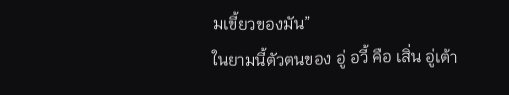มเขี้ยวของมัน”
ในยามนี้ตัวตนของ อู่ อวี้ คือ เสิ่น อู่เต้า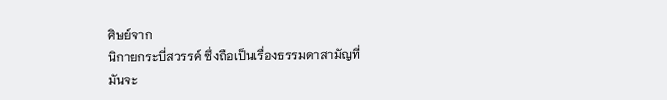ศิษย์จาก
นิกายกระบี่สวรรค์ ซึ่งถือเป็นเรื่องธรรมดาสามัญที่
มันจะ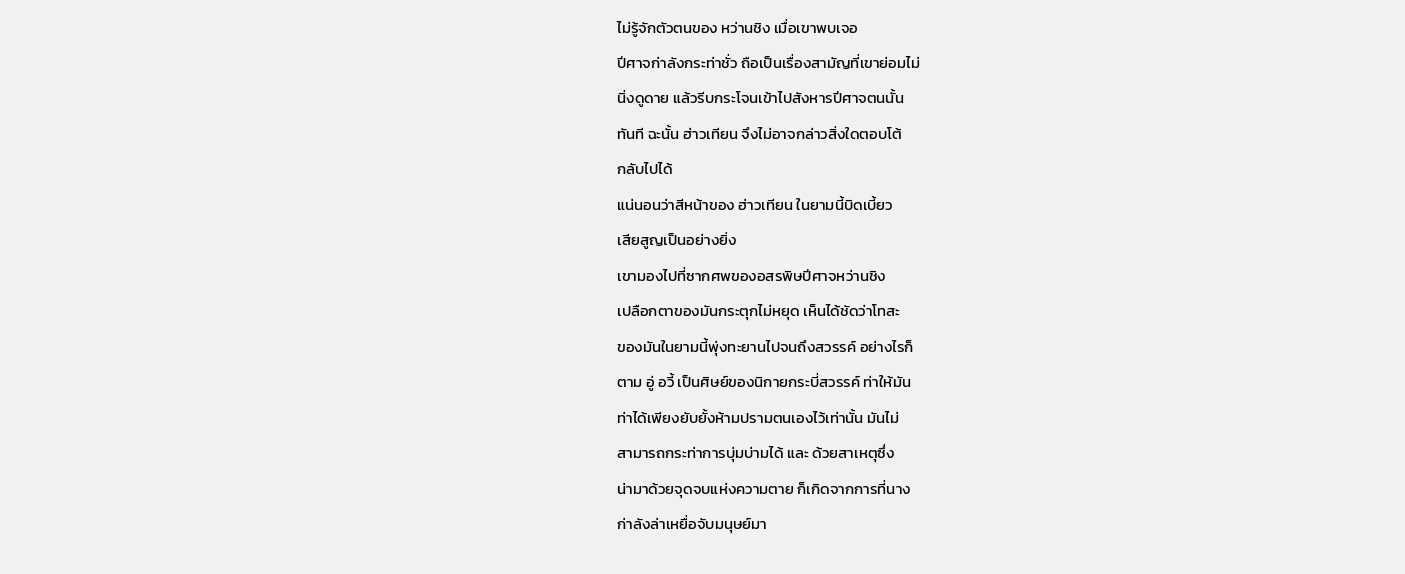ไม่รู้จักตัวตนของ หว่านชิง เมื่อเขาพบเจอ
ปีศาจก่าลังกระท่าชั่ว ถือเป็นเรื่องสามัญที่เขาย่อมไม่
นิ่งดูดาย แล้วรีบกระโจนเข้าไปสังหารปีศาจตนนั้น
ทันที ฉะนั้น ฮ่าวเทียน จึงไม่อาจกล่าวสิ่งใดตอบโต้
กลับไปได้
แน่นอนว่าสีหน้าของ ฮ่าวเทียน ในยามนี้บิดเบี้ยว
เสียสูญเป็นอย่างยิ่ง
เขามองไปที่ซากศพของอสรพิษปีศาจหว่านชิง
เปลือกตาของมันกระตุกไม่หยุด เห็นได้ชัดว่าโทสะ
ของมันในยามนี้พุ่งทะยานไปจนถึงสวรรค์ อย่างไรก็
ตาม อู่ อวี้ เป็นศิษย์ของนิกายกระบี่สวรรค์ ท่าให้มัน
ท่าได้เพียงยับยั้งห้ามปรามตนเองไว้เท่านั้น มันไม่
สามารถกระท่าการบุ่มบ่ามได้ และ ด้วยสาเหตุซึ่ง
น่ามาด้วยจุดจบแห่งความตาย ก็เกิดจากการที่นาง
ก่าลังล่าเหยื่อจับมนุษย์มา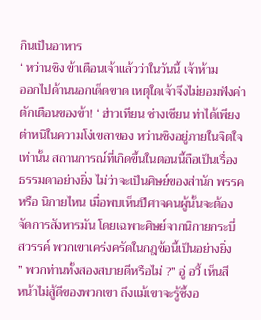กินเป็นอาหาร
‘ หว่านชิง ข้าเตือนเจ้าแล้วว่าในวันนี้ เจ้าห้าม
ออกไปด้านนอกเด็ดขาด เหตุใดเจ้าจึงไม่ยอมฟังค่า
ตักเตือนของข้า! ‘ ฮ่าวเทียน ซ่างเซียน ท่าได้เพียง
ต่าหนิในความโง่เขลาของ หว่านชิงอยู่ภายในจิตใจ
เท่านั้น สถานการณ์ที่เกิดขึ้นในตอนนี้ถือเป็นเรื่อง
ธรรมดาอย่างยิ่ง ไม่ว่าจะเป็นศิษย์ของส่านัก พรรค
หรือ นิกายไหน เมื่อพบเห็นปีศาจคนผู้นั้นจะต้อง
จัดการสังหารมัน โดยเฉพาะศิษย์จากนิกายกระบี่
สวรรค์ พวกเขาเคร่งครัดในกฎข้อนี้เป็นอย่างยิ่ง
” พวกท่านทั้งสองสบายดีหรือไม่ ?” อู่ อวี้ เห็นสี
หน้าไม่สู้ดีของพวกเขา ถึงแม้เขาจะรู้ซึ้งอ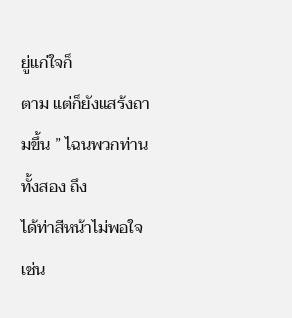ยู่แก่ใจก็
ตาม แต่ก็ยังแสร้งถามขึ้น ” ไฉนพวกท่านทั้งสอง ถึง
ได้ท่าสีหน้าไม่พอใจเช่น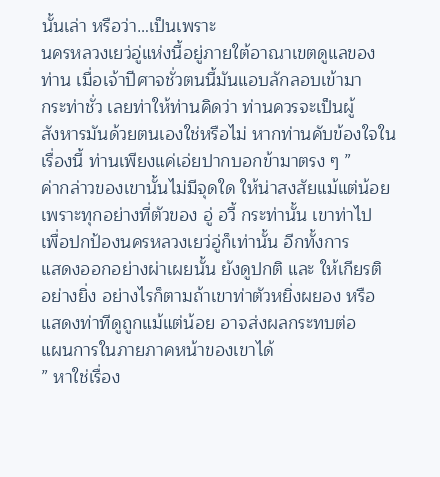นั้นเล่า หรือว่า…เป็นเพราะ
นครหลวงเยว่อู่แห่งนี้อยู่ภายใต้อาณาเขตดูแลของ
ท่าน เมื่อเจ้าปีศาจชั่วตนนี้มันแอบลักลอบเข้ามา
กระท่าชั่ว เลยท่าให้ท่านคิดว่า ท่านควรจะเป็นผู้
สังหารมันด้วยตนเองใช่หรือไม่ หากท่านคับข้องใจใน
เรื่องนี้ ท่านเพียงแค่เอ่ยปากบอกข้ามาตรง ๆ ”
ค่ากล่าวของเขานั้นไม่มีจุดใด ให้น่าสงสัยแม้แต่น้อย
เพราะทุกอย่างที่ตัวของ อู่ อวี้ กระท่านั้น เขาท่าไป
เพื่อปกป้องนครหลวงเยว่อู่ก็เท่านั้น อีกทั้งการ
แสดงออกอย่างผ่าเผยนั้น ยังดูปกติ และ ให้เกียรติ
อย่างยิ่ง อย่างไรก็ตามถ้าเขาท่าตัวหยิ่งผยอง หรือ
แสดงท่าทีดูถูกแม้แต่น้อย อาจส่งผลกระทบต่อ
แผนการในภายภาคหน้าของเขาได้
” หาใช่เรื่อง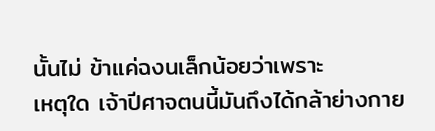นั้นไม่ ข้าแค่ฉงนเล็กน้อยว่าเพราะ
เหตุใด เจ้าปีศาจตนนี้มันถึงได้กล้าย่างกาย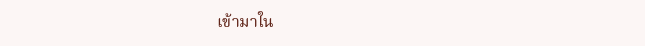เข้ามาใน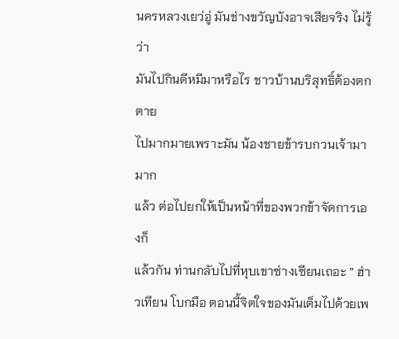นครหลวงเยว่อู่ มันช่างขวัญบังอาจเสียจริง ไม่รู้ว่า
มันไปกินดีหมีมาหรือไร ชาวบ้านบริสุทธิ์ต้องตกตาย
ไปมากมายเพราะมัน น้องชายข้ารบกวนเจ้ามามาก
แล้ว ต่อไปยกให้เป็นหน้าที่ของพวกข้าจัดการเองก็
แล้วกัน ท่านกลับไปที่หุบเขาซ่างเซียนเถอะ ” ฮ่า
วเทียน โบกมือ ตอนนี้จิตใจของมันเต็มไปด้วยเพ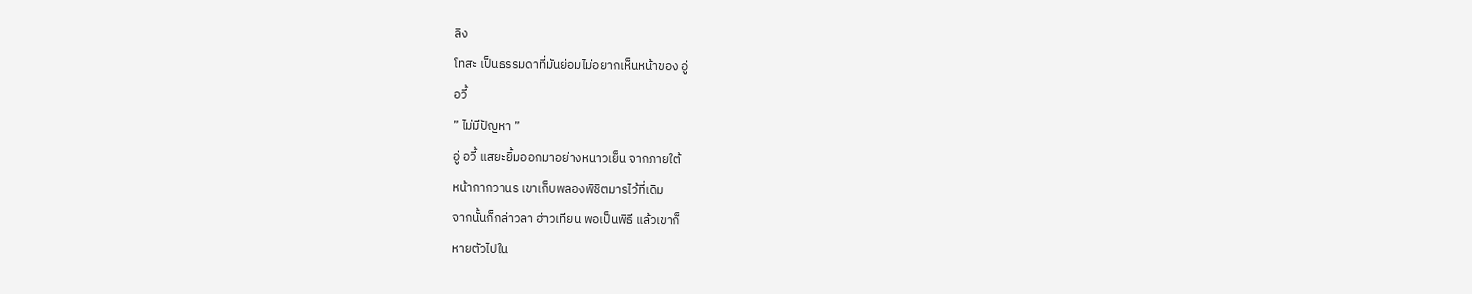ลิง
โทสะ เป็นธรรมดาที่มันย่อมไม่อยากเห็นหน้าของ อู่
อวี้
” ไม่มีปัญหา ”
อู่ อวี้ แสยะยิ้มออกมาอย่างหนาวเย็น จากภายใต้
หน้ากากวานร เขาเก็บพลองพิชิตมารไว้ที่เดิม
จากนั้นก็กล่าวลา ฮ่าวเทียน พอเป็นพิธี แล้วเขาก็
หายตัวไปใน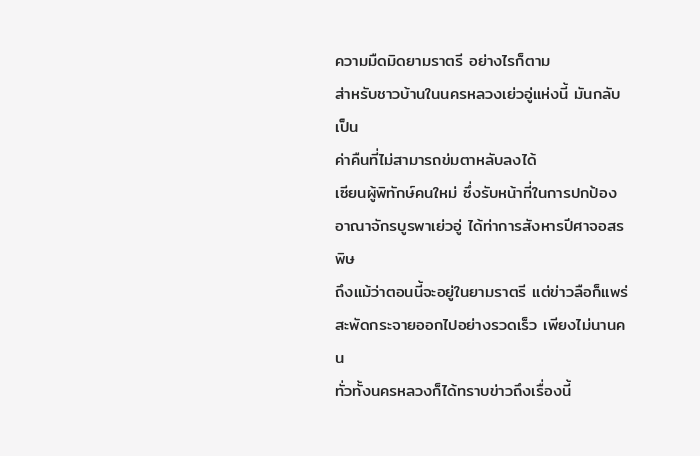ความมืดมิดยามราตรี อย่างไรก็ตาม
ส่าหรับชาวบ้านในนครหลวงเย่วอู่แห่งนี้ มันกลับเป็น
ค่าคืนที่ไม่สามารถข่มตาหลับลงได้
เซียนผู้พิทักษ์คนใหม่ ซึ่งรับหน้าที่ในการปกป้อง
อาณาจักรบูรพาเย่วอู่ ได้ท่าการสังหารปีศาจอสรพิษ
ถึงแม้ว่าตอนนี้จะอยู่ในยามราตรี แต่ข่าวลือก็แพร่
สะพัดกระจายออกไปอย่างรวดเร็ว เพียงไม่นานคน
ทั่วทั้งนครหลวงก็ได้ทราบข่าวถึงเรื่องนี้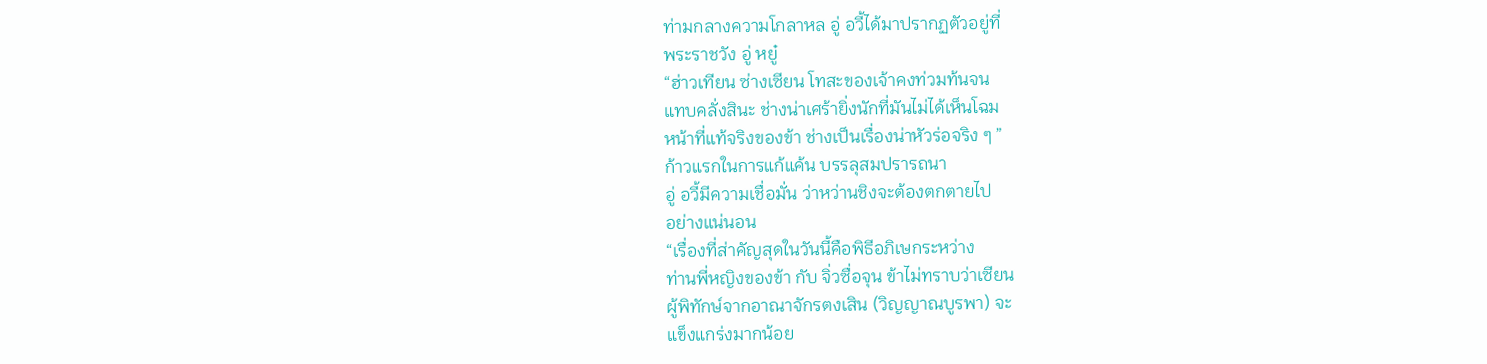ท่ามกลางความโกลาหล อู่ อวี้ได้มาปรากฏตัวอยู่ที่
พระราชวัง อู่ หยู๋
“ฮ่าวเทียน ซ่างเซียน โทสะของเจ้าคงท่วมท้นจน
แทบคลั่งสินะ ช่างน่าเศร้ายิ่งนักที่มันไม่ได้เห็นโฉม
หน้าที่แท้จริงของข้า ช่างเป็นเรื่องน่าหัวร่อจริง ๆ ”
ก้าวแรกในการแก้แค้น บรรลุสมปรารถนา
อู่ อวี้มีความเชื่อมั่น ว่าหว่านชิงจะต้องตกตายไป
อย่างแน่นอน
“เรื่องที่ส่าคัญสุดในวันนี้คือพิธีอภิเษกระหว่าง
ท่านพี่หญิงของข้า กับ จิ่วซื่อจุน ข้าไม่ทราบว่าเซียน
ผู้พิทักษ์จากอาณาจักรตงเสิน (วิญญาณบูรพา) จะ
แข็งแกร่งมากน้อย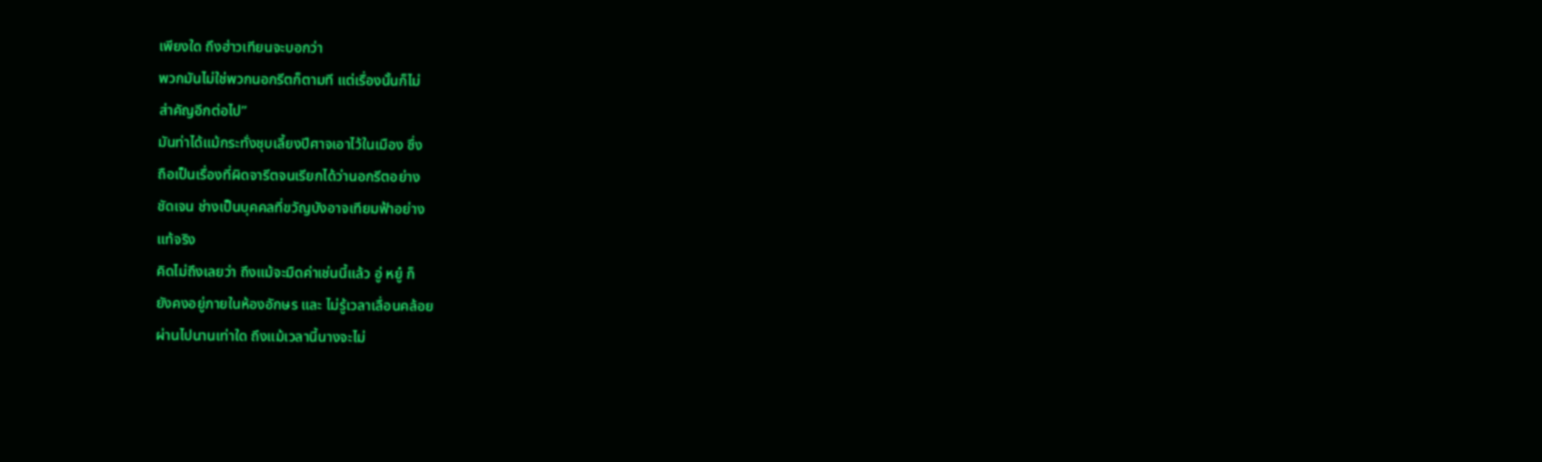เพียงใด ถึงฮ่าวเทียนจะบอกว่า
พวกมันไม่ใช่พวกนอกรีตก็ตามที แต่เรื่องนั้นก็ไม่
ส่าคัญอีกต่อไป”
มันท่าได้แม้กระทั่งชุบเลี้ยงปีศาจเอาไว้ในเมือง ซึ่ง
ถือเป็นเรื่องที่ผิดจารีตจนเรียกได้ว่านอกรีตอย่าง
ชัดเจน ช่างเป็นบุคคลที่ขวัญบังอาจเทียมฟ้าอย่าง
แท้จริง
คิดไม่ถึงเลยว่า ถึงแม้จะมืดค่าเช่นนี้แล้ว อู่ หยู๋ ก็
ยังคงอยู่ภายในห้องอักษร และ ไม่รู้เวลาเลื่อนคล้อย
ผ่านไปนานเท่าใด ถึงแม้เวลานี้นางจะไม่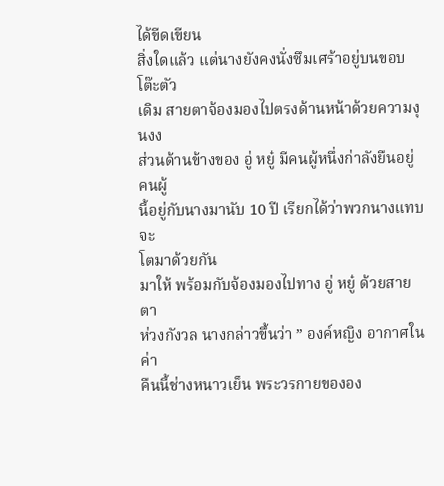ได้ขีดเขียน
สิ่งใดแล้ว แต่นางยังคงนั่งซึมเศร้าอยู่บนขอบโต๊ะตัว
เดิม สายตาจ้องมองไปตรงด้านหน้าด้วยความงุนงง
ส่วนด้านข้างของ อู่ หยู๋ มีคนผู้หนึ่งก่าลังยืนอยู่ คนผู้
นี้อยู่กับนางมานับ 10 ปี เรียกได้ว่าพวกนางแทบจะ
โตมาด้วยกัน
มาให้ พร้อมกับจ้องมองไปทาง อู่ หยู๋ ด้วยสายตา
ห่วงกังวล นางกล่าวขึ้นว่า ” องค์หญิง อากาศในค่า
คืนนี้ช่างหนาวเย็น พระวรกายขององ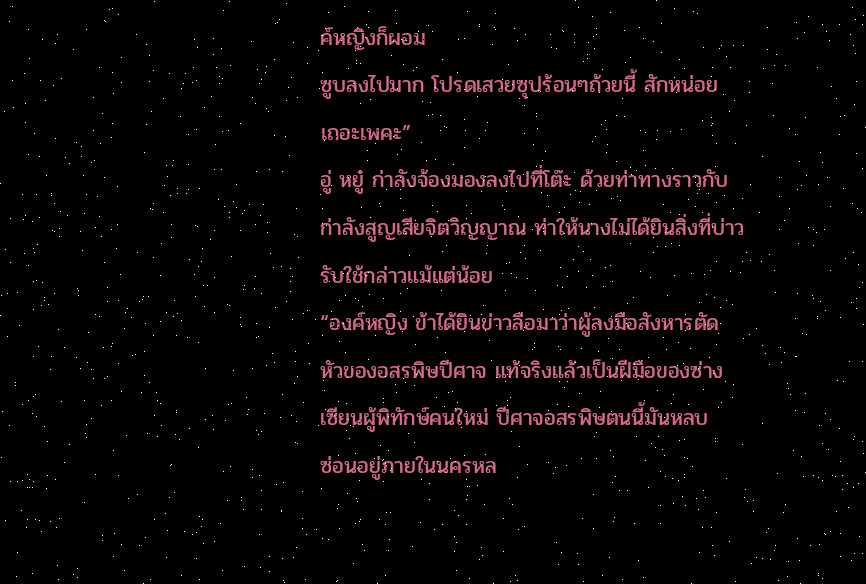ค์หญิงก็ผอม
ซูบลงไปมาก โปรดเสวยซุปร้อนๆถ้วยนี้ สักหน่อย
เถอะเพคะ”
อู่ หยู๋ ก่าลังจ้องมองลงไปที่โต๊ะ ด้วยท่าทางราวกับ
ก่าลังสูญเสียจิตวิญญาณ ท่าให้นางไม่ได้ยินสิ่งที่บ่าว
รับใช้กล่าวแม้แต่น้อย
“องค์หญิง ข้าได้ยินข่าวลือมาว่าผู้ลงมือสังหารตัด
หัวของอสรพิษปีศาจ แท้จริงแล้วเป็นฝีมือของซ่าง
เซียนผู้พิทักษ์คนใหม่ ปีศาจอสรพิษตนนี้มันหลบ
ซ่อนอยู่ภายในนครหล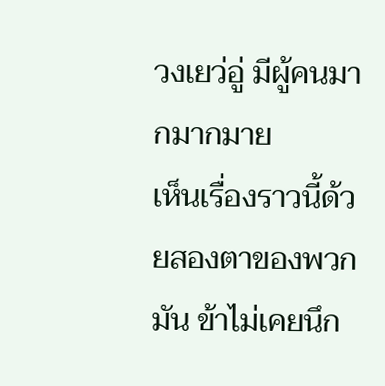วงเยว่อู่ มีผู้คนมากมากมาย
เห็นเรื่องราวนี้ด้วยสองตาของพวกมัน ข้าไม่เคยนึก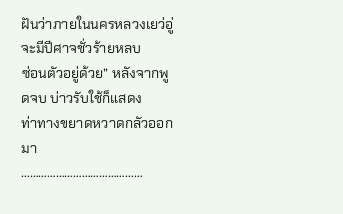ฝันว่าภายในนครหลวงเยว่อู่ จะมีปีศาจชั่วร้ายหลบ
ซ่อนตัวอยู่ด้วย” หลังจากพูดจบ บ่าวรับใช้ก็แสดง
ท่าทางขยาดหวาดกลัวออกมา
……………………………………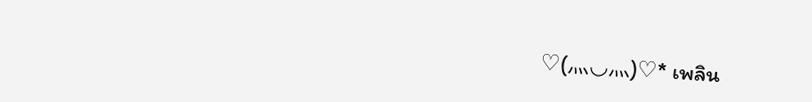♡(⺣◡⺣)♡* เพลิน